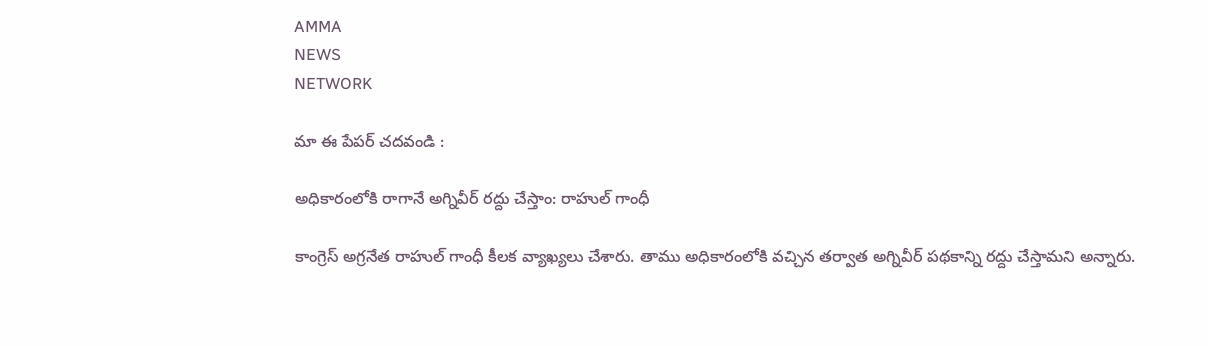AMMA
NEWS
NETWORK

మా ఈ పేపర్ చదవండి :

అధికారంలోకి రాగానే అగ్నివీర్‌ రద్దు చేస్తాం: రాహుల్ గాంధీ

కాంగ్రెస్ అగ్రనేత రాహుల్ గాంధీ కీలక వ్యాఖ్యలు చేశారు. తాము అధికారంలోకి వచ్చిన తర్వాత అగ్నివీర్ పథకాన్ని రద్దు చేస్తామని అన్నారు.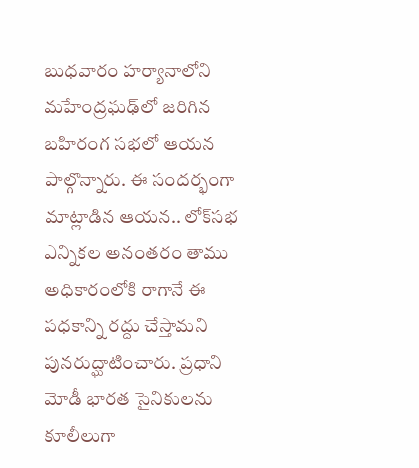బుధవారం హర్యానాలోని మ‌హేంద్రఘ‌ఢ్‌లో జరిగిన బహిరంగ సభలో ఆయన పాల్గొన్నారు. ఈ సందర్భంగా మాట్లాడిన ఆయన.. లోక్‌స‌భ ఎన్నిక‌ల అనంత‌రం తాము అధికారంలోకి రాగానే ఈ ప‌ధ‌కాన్ని ర‌ద్దు చేస్తామ‌ని పున‌రుద్ఘాటించారు. ప్రధాని మోడీ భార‌త సైనికుల‌ను కూలీలుగా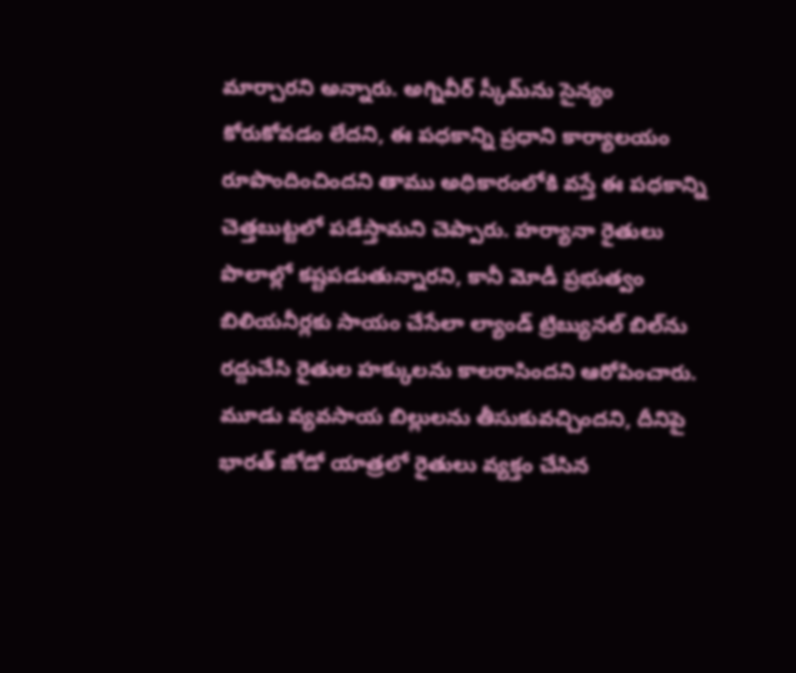మార్చార‌ని అన్నారు. అగ్నివీర్ స్కీమ్‌ను సైన్యం కోరుకోవ‌డం లేద‌ని, ఈ ప‌ధ‌కాన్ని ప్రధాని కార్యాల‌యం రూపొందించింద‌ని తాము అధికారంలోకి వ‌స్తే ఈ ప‌ధ‌కాన్ని చెత్తబుట్టలో ప‌డేస్తామ‌ని చెప్పారు. హ‌ర్యానా రైతులు పొలాల్లో క‌ష్టప‌డుతున్నార‌ని, కానీ మోడీ ప్రభుత్వం బిలియ‌నీర్లకు సాయం చేసేలా ల్యాండ్ ట్రిబ్యున‌ల్ బిల్‌ను ర‌ద్దుచేసి రైతుల హ‌క్కుల‌ను కాల‌రాసింద‌ని ఆరోపించారు. మూడు వ్యవ‌సాయ బిల్లుల‌ను తీసుకువ‌చ్చింద‌ని, దీనిపై భార‌త్ జోడో యాత్రలో రైతులు వ్యక్తం చేసిన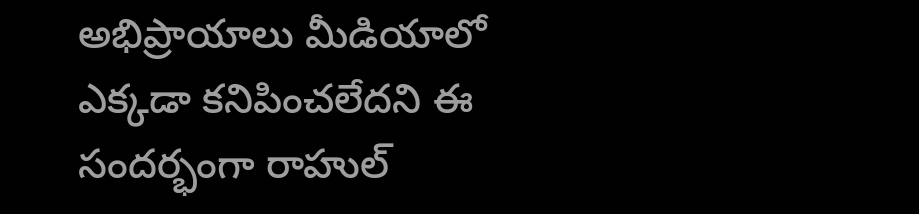అభిప్రాయాలు మీడియాలో ఎక్కడా క‌నిపించ‌లేద‌ని ఈ సందర్భంగా రాహుల్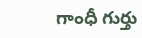గాంధీ గుర్తు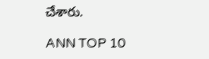చేశారు.

ANN TOP 10